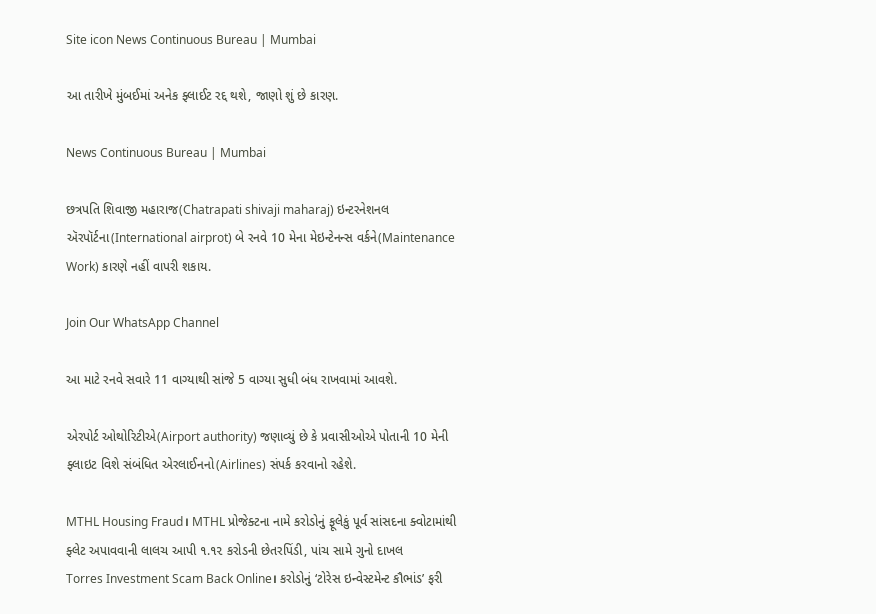Site icon News Continuous Bureau | Mumbai

આ તારીખે મુંબઈમાં અનેક ફ્લાઈટ રદ્દ થશે, જાણો શું છે કારણ.

News Continuous Bureau | Mumbai

છત્રપતિ શિવાજી મહારાજ(Chatrapati shivaji maharaj) ઇન્ટરનેશનલ ઍરપૉર્ટના(International airprot) બે રનવે 10 મેના મેઇન્ટેનન્સ વર્કને(Maintenance Work) કારણે નહીં વાપરી શકાય.

Join Our WhatsApp Channel

આ માટે રનવે સવારે 11 વાગ્યાથી સાંજે 5 વાગ્યા સુધી બંધ રાખવામાં આવશે.

એરપોર્ટ ઓથોરિટીએ(Airport authority) જણાવ્યું છે કે પ્રવાસીઓએ પોતાની 10 મેની ફ્લાઇટ વિશે સંબંધિત એરલાઈનનો(Airlines) સંપર્ક કરવાનો રહેશે.

MTHL Housing Fraud। MTHL પ્રોજેક્ટના નામે કરોડોનું ફૂલેકું પૂર્વ સાંસદના ક્વોટામાંથી ફ્લેટ અપાવવાની લાલચ આપી ૧.૧૨ કરોડની છેતરપિંડી, પાંચ સામે ગુનો દાખલ
Torres Investment Scam Back Online। કરોડોનું ‘ટોરેસ ઇન્વેસ્ટમેન્ટ કૌભાંડ’ ફરી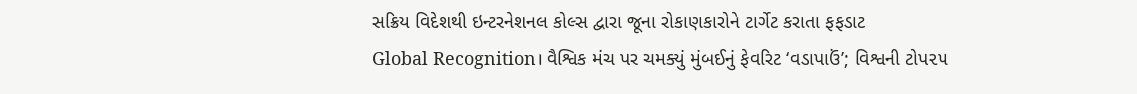સક્રિય વિદેશથી ઇન્ટરનેશનલ કોલ્સ દ્વારા જૂના રોકાણકારોને ટાર્ગેટ કરાતા ફફડાટ
Global Recognition। વૈશ્વિક મંચ પર ચમક્યું મુંબઈનું ફેવરિટ ‘વડાપાઉં’; વિશ્વની ટોપ૨૫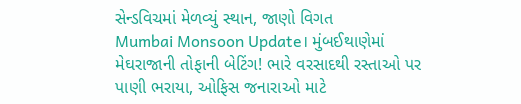સેન્ડવિચમાં મેળવ્યું સ્થાન, જાણો વિગત
Mumbai Monsoon Update। મુંબઈથાણેમાં મેઘરાજાની તોફાની બેટિંગ! ભારે વરસાદથી રસ્તાઓ પર પાણી ભરાયા, ઓફિસ જનારાઓ માટે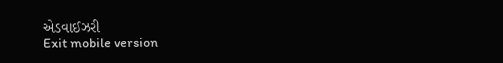એડવાઈઝરી
Exit mobile version